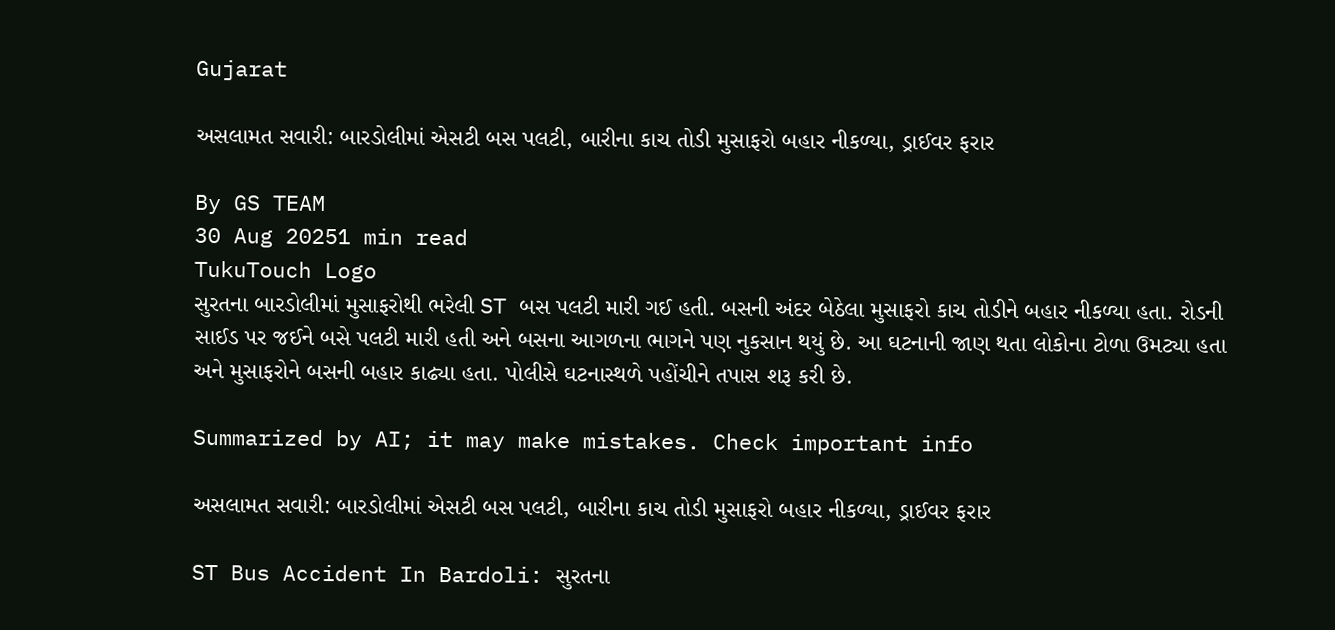Gujarat

અસલામત સવારી: બારડોલીમાં એસટી બસ પલટી, બારીના કાચ તોડી મુસાફરો બહાર નીકળ્યા, ડ્રાઈવર ફરાર

By GS TEAM
30 Aug 20251 min read
TukuTouch Logo
સુરતના બારડોલીમાં મુસાફરોથી ભરેલી ST બસ પલટી મારી ગઈ હતી. બસની અંદર બેઠેલા મુસાફરો કાચ તોડીને બહાર નીકળ્યા હતા. રોડની સાઈડ પર જઈને બસે પલટી મારી હતી અને બસના આગળના ભાગને પણ નુકસાન થયું છે. આ ઘટનાની જાણ થતા લોકોના ટોળા ઉમટ્યા હતા અને મુસાફરોને બસની બહાર કાઢ્યા હતા. પોલીસે ઘટનાસ્થળે પહોંચીને તપાસ શરૂ કરી છે.

Summarized by AI; it may make mistakes. Check important info

અસલામત સવારી: બારડોલીમાં એસટી બસ પલટી, બારીના કાચ તોડી મુસાફરો બહાર નીકળ્યા, ડ્રાઈવર ફરાર

ST Bus Accident In Bardoli: સુરતના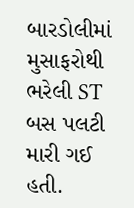બારડોલીમાં મુસાફરોથી ભરેલી ST બસ પલટી મારી ગઈ હતી.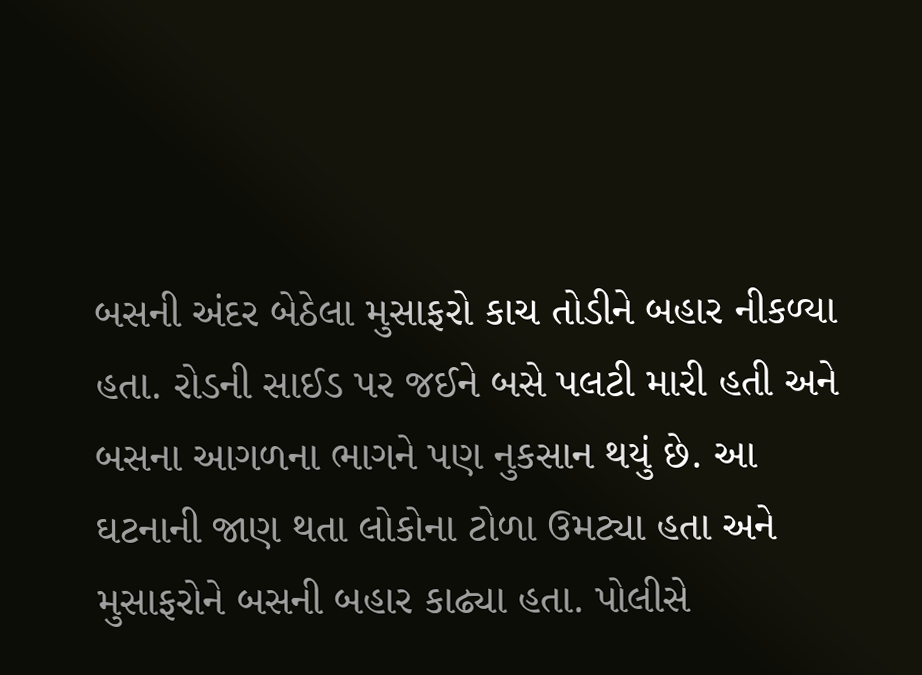બસની અંદર બેઠેલા મુસાફરો કાચ તોડીને બહાર નીકળ્યા હતા. રોડની સાઈડ પર જઈને બસે પલટી મારી હતી અને બસના આગળના ભાગને પણ નુકસાન થયું છે. આ ઘટનાની જાણ થતા લોકોના ટોળા ઉમટ્યા હતા અને મુસાફરોને બસની બહાર કાઢ્યા હતા. પોલીસે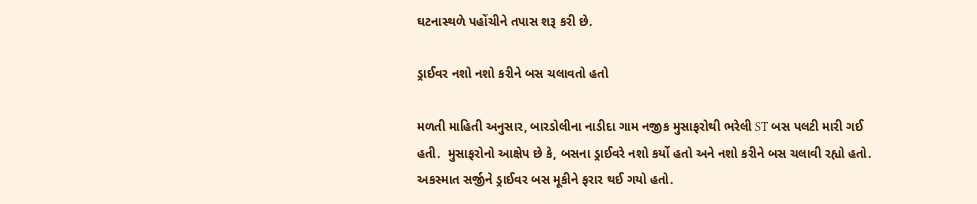ઘટનાસ્થળે પહોંચીને તપાસ શરૂ કરી છે.

ડ્રાઈવર નશો નશો કરીને બસ ચલાવતો હતો

મળતી માહિતી અનુસાર, બારડોલીના નાડીદા ગામ નજીક મુસાફરોથી ભરેલી ST બસ પલટી મારી ગઈ હતી.  મુસાફરોનો આક્ષેપ છે કે, બસના ડ્રાઈવરે નશો કર્યો હતો અને નશો કરીને બસ ચલાવી રહ્યો હતો. અકસ્માત સર્જીને ડ્રાઈવર બસ મૂકીને ફરાર થઈ ગયો હતો.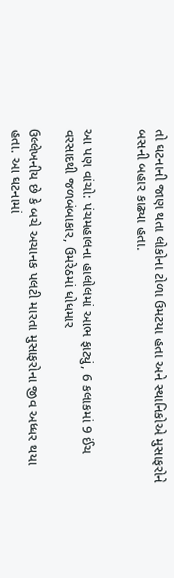તો ઘટનાની જાણ થતા લોકોના ટોળા ઉમટયા હતા અને સ્થાનિકોએ મુસાફરોને બસની બહાર કાઢ્યા હતા.


આ પણ વાંચો: પંચમહાલના હાલોલમાં આભ ફાટ્યું, 6 કલાકમાં 9 ઈંચ વરસાદથી જળબંબાકાર, ઉમરેઠમાં ધોધમાર

ઉલ્લેખનીય છે કે બચે અચાનક પલટી મારતા મુસાફરોના જીવ અધ્ધર થયા હતા. આ ઘટનામાં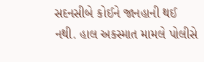સદનસીબે કોઈને જાનહાની થઈ નથી. હાલ અકસ્માત મામલે પોલીસે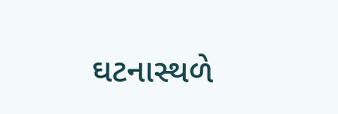ઘટનાસ્થળે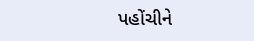પહોંચીને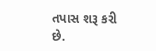તપાસ શરૂ કરી છે.